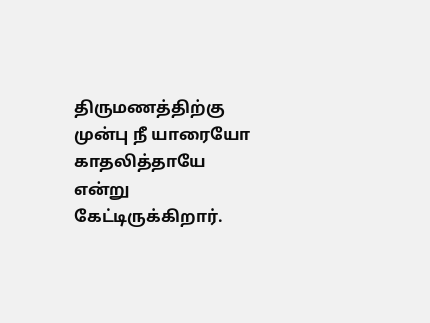திருமணத்திற்கு முன்பு நீ யாரையோ காதலித்தாயே என்று கேட்டிருக்கிறார்.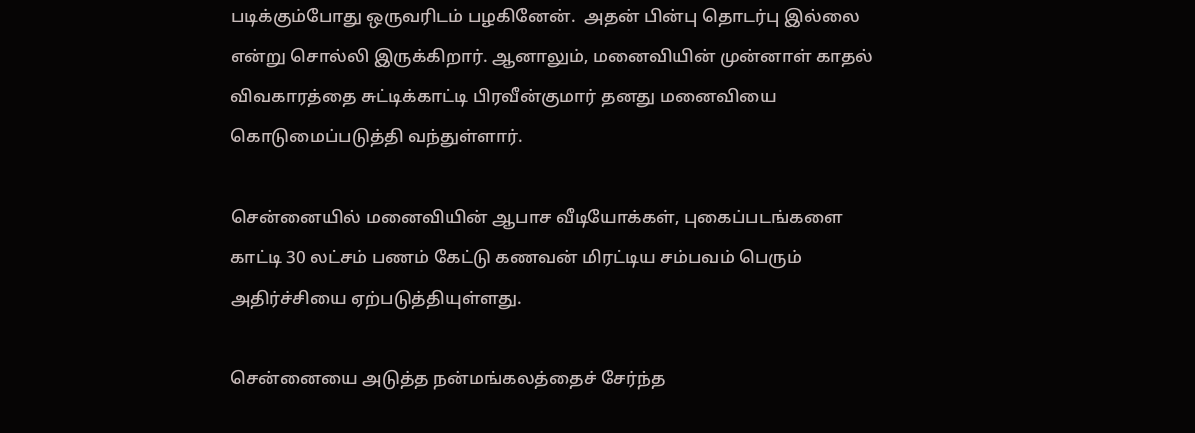படிக்கும்போது ஒருவரிடம் பழகினேன்.  அதன் பின்பு தொடர்பு இல்லை என்று சொல்லி இருக்கிறார். ஆனாலும், மனைவியின் முன்னாள் காதல் விவகாரத்தை சுட்டிக்காட்டி பிரவீன்குமார் தனது மனைவியை கொடுமைப்படுத்தி வந்துள்ளார்.

சென்னையில் மனைவியின் ஆபாச வீடியோக்கள், புகைப்படங்களை காட்டி 30 லட்சம் பணம் கேட்டு கணவன் மிரட்டிய சம்பவம் பெரும் அதிர்ச்சியை ஏற்படுத்தியுள்ளது.

சென்னையை அடுத்த நன்மங்கலத்தைச் சேர்ந்த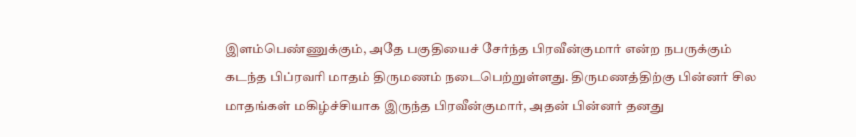இளம்பெண்ணுக்கும், அதே பகுதியைச் சேர்ந்த பிரவீன்குமார் என்ற நபருக்கும் கடந்த பிப்ரவரி மாதம் திருமணம் நடைபெற்றுள்ளது. திருமணத்திற்கு பின்னர் சில மாதங்கள் மகிழ்ச்சியாக இருந்த பிரவீன்குமார், அதன் பின்னர் தனது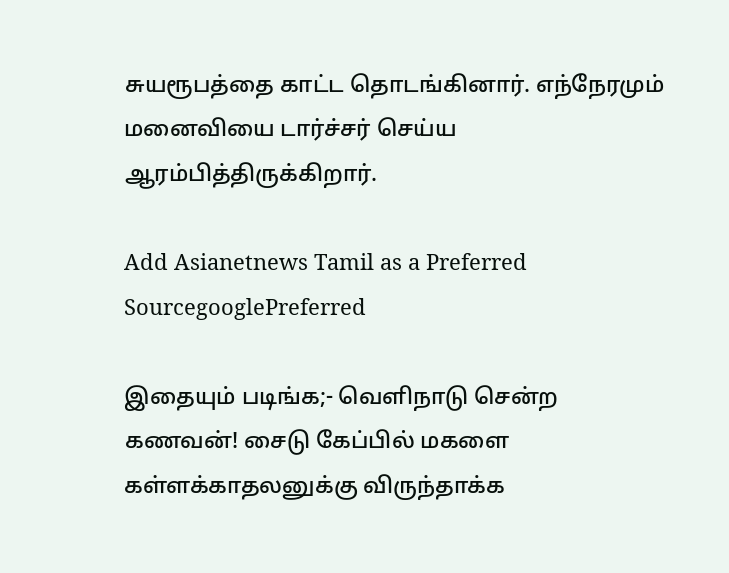சுயரூபத்தை காட்ட தொடங்கினார். எந்நேரமும் மனைவியை டார்ச்சர் செய்ய ஆரம்பித்திருக்கிறார்.

Add Asianetnews Tamil as a Preferred SourcegooglePreferred

இதையும் படிங்க;- வெளிநாடு சென்ற கணவன்! சைடு கேப்பில் மகளை கள்ளக்காதலனுக்கு விருந்தாக்க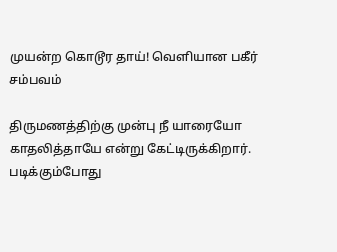முயன்ற கொடூர தாய்! வெளியான பகீர் சம்பவம்

திருமணத்திற்கு முன்பு நீ யாரையோ காதலித்தாயே என்று கேட்டிருக்கிறார். படிக்கும்போது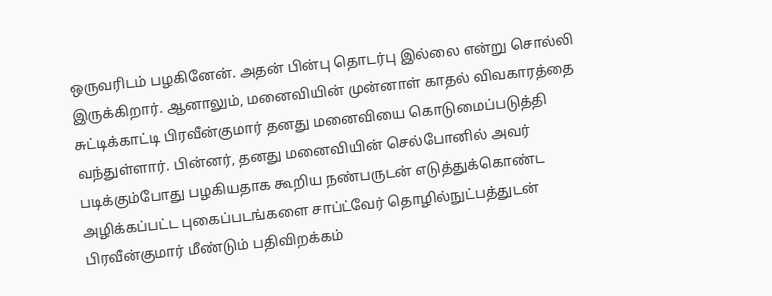ஒருவரிடம் பழகினேன். அதன் பின்பு தொடர்பு இல்லை என்று சொல்லி இருக்கிறார். ஆனாலும், மனைவியின் முன்னாள் காதல் விவகாரத்தை சுட்டிக்காட்டி பிரவீன்குமார் தனது மனைவியை கொடுமைப்படுத்தி வந்துள்ளார். பின்னர், தனது மனைவியின் செல்போனில் அவர் படிக்கும்போது பழகியதாக கூறிய நண்பருடன் எடுத்துக்கொண்ட அழிக்கப்பட்ட புகைப்படங்களை சாப்ட்வேர் தொழில்நுட்பத்துடன் பிரவீன்குமார் மீண்டும் பதிவிறக்கம்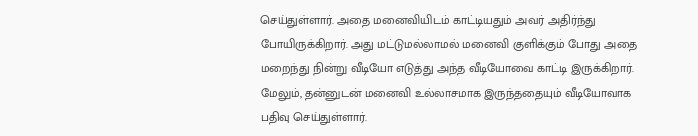செய்துள்ளார். அதை மனைவியிடம் காட்டியதும் அவர் அதிர்ந்து போயிருக்கிறார். அது மட்டுமல்லாமல் மனைவி குளிக்கும் போது அதை மறைந்து நின்று வீடியோ எடுத்து அந்த வீடியோவை காட்டி இருக்கிறார். மேலும், தன்னுடன் மனைவி உல்லாசமாக இருந்ததையும் வீடியோவாக பதிவு செய்துள்ளார்.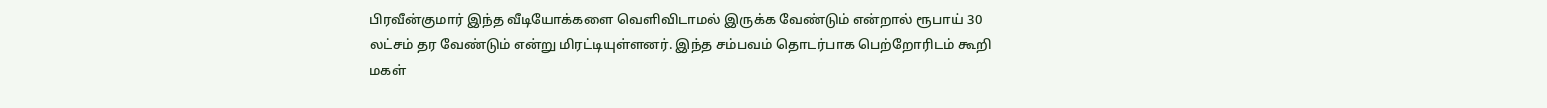பிரவீன்குமார் இந்த வீடியோக்களை வெளிவிடாமல் இருக்க வேண்டும் என்றால் ரூபாய் 30 லட்சம் தர வேண்டும் என்று மிரட்டியுள்ளனர். இந்த சம்பவம் தொடர்பாக பெற்றோரிடம் கூறி மகள்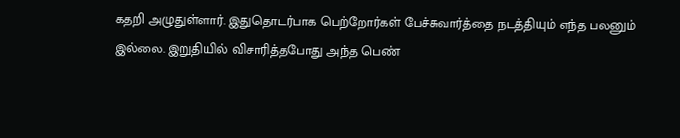கதறி அழுதுள்ளார். இதுதொடர்பாக பெற்றோர்கள் பேச்சுவார்த்தை நடத்தியும் எந்த பலனும் இல்லை. இறுதியில் விசாரித்தபோது அந்த பெண்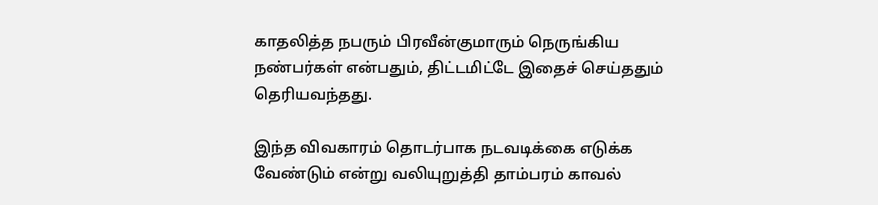காதலித்த நபரும் பிரவீன்குமாரும் நெருங்கிய நண்பர்கள் என்பதும், திட்டமிட்டே இதைச் செய்ததும் தெரியவந்தது.

இந்த விவகாரம் தொடர்பாக நடவடிக்கை எடுக்க வேண்டும் என்று வலியுறுத்தி தாம்பரம் காவல்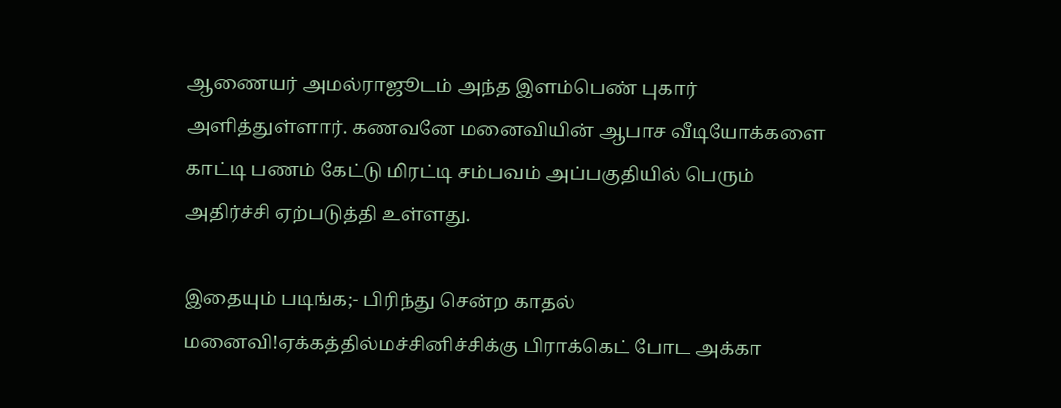ஆணையர் அமல்ராஜூடம் அந்த இளம்பெண் புகார் அளித்துள்ளார். கணவனே மனைவியின் ஆபாச வீடியோக்களை காட்டி பணம் கேட்டு மிரட்டி சம்பவம் அப்பகுதியில் பெரும் அதிர்ச்சி ஏற்படுத்தி உள்ளது.

இதையும் படிங்க;- பிரிந்து சென்ற காதல் மனைவி!ஏக்கத்தில்மச்சினிச்சிக்கு பிராக்கெட் போட அக்கா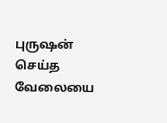புருஷன் செய்த வேலையை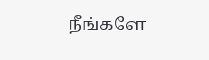நீங்களே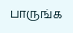பாருங்க